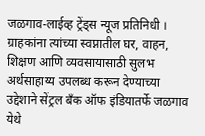जळगाव-लाईव्ह ट्रेंड्स न्यूज प्रतिनिधी । ग्राहकांना त्यांच्या स्वप्नातील घर, वाहन, शिक्षण आणि व्यवसायासाठी सुलभ अर्थसाहाय्य उपलब्ध करून देण्याच्या उद्देशाने सेंट्रल बँक ऑफ इंडियातर्फे जळगाव येथे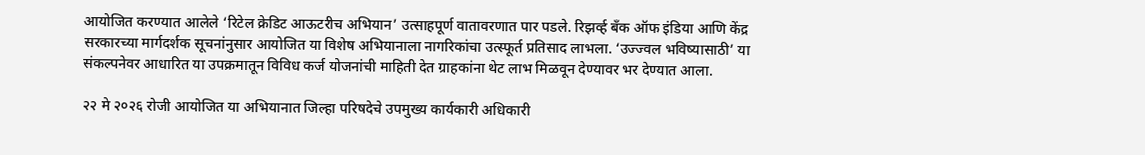आयोजित करण्यात आलेले ‘रिटेल क्रेडिट आऊटरीच अभियान’ उत्साहपूर्ण वातावरणात पार पडले. रिझर्व्ह बँक ऑफ इंडिया आणि केंद्र सरकारच्या मार्गदर्शक सूचनांनुसार आयोजित या विशेष अभियानाला नागरिकांचा उत्स्फूर्त प्रतिसाद लाभला. ‘उज्ज्वल भविष्यासाठी’ या संकल्पनेवर आधारित या उपक्रमातून विविध कर्ज योजनांची माहिती देत ग्राहकांना थेट लाभ मिळवून देण्यावर भर देण्यात आला.

२२ मे २०२६ रोजी आयोजित या अभियानात जिल्हा परिषदेचे उपमुख्य कार्यकारी अधिकारी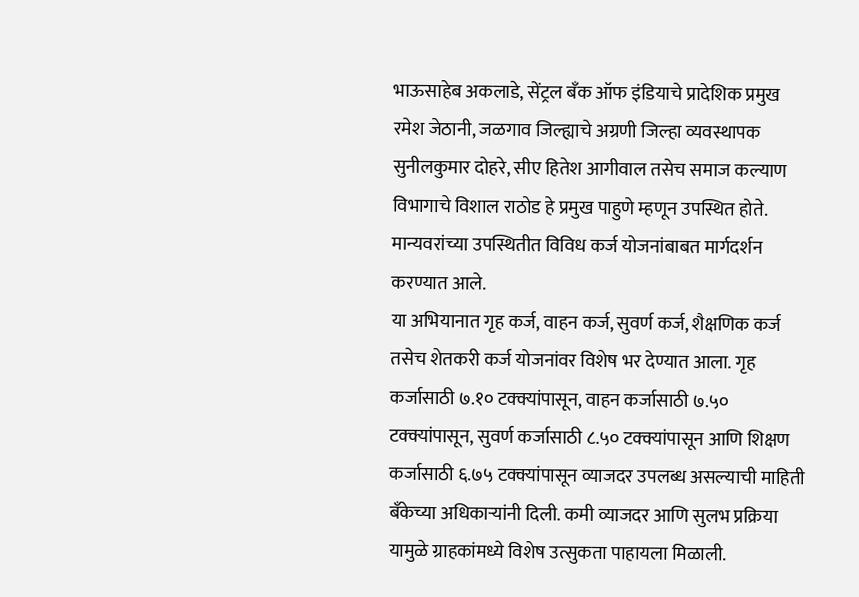भाऊसाहेब अकलाडे, सेंट्रल बँक ऑफ इंडियाचे प्रादेशिक प्रमुख रमेश जेठानी, जळगाव जिल्ह्याचे अग्रणी जिल्हा व्यवस्थापक सुनीलकुमार दोहरे, सीए हितेश आगीवाल तसेच समाज कल्याण विभागाचे विशाल राठोड हे प्रमुख पाहुणे म्हणून उपस्थित होते. मान्यवरांच्या उपस्थितीत विविध कर्ज योजनांबाबत मार्गदर्शन करण्यात आले.
या अभियानात गृह कर्ज, वाहन कर्ज, सुवर्ण कर्ज, शैक्षणिक कर्ज तसेच शेतकरी कर्ज योजनांवर विशेष भर देण्यात आला. गृह कर्जासाठी ७.१० टक्क्यांपासून, वाहन कर्जासाठी ७.५० टक्क्यांपासून, सुवर्ण कर्जासाठी ८.५० टक्क्यांपासून आणि शिक्षण कर्जासाठी ६.७५ टक्क्यांपासून व्याजदर उपलब्ध असल्याची माहिती बँकेच्या अधिकाऱ्यांनी दिली. कमी व्याजदर आणि सुलभ प्रक्रिया यामुळे ग्राहकांमध्ये विशेष उत्सुकता पाहायला मिळाली.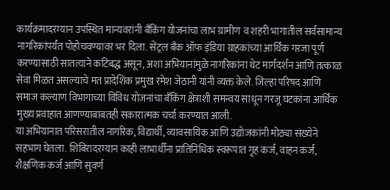कार्यक्रमादरम्यान उपस्थित मान्यवरांनी बँकिंग योजनांचा लाभ ग्रामीण व शहरी भागातील सर्वसामान्य नागरिकांपर्यंत पोहोचवण्यावर भर दिला. सेंट्रल बँक ऑफ इंडिया ग्राहकांच्या आर्थिक गरजा पूर्ण करण्यासाठी सातत्याने कटिबद्ध असून, अशा अभियानांमुळे नागरिकांना थेट मार्गदर्शन आणि तत्काळ सेवा मिळत असल्याचे मत प्रादेशिक प्रमुख रमेश जेठानी यांनी व्यक्त केले. जिल्हा परिषद आणि समाज कल्याण विभागाच्या विविध योजनांचा बँकिंग क्षेत्राशी समन्वय साधून गरजू घटकांना आर्थिक मुख्य प्रवाहात आणण्याबाबतही सकारात्मक चर्चा करण्यात आली.
या अभियानात परिसरातील नागरिक, विद्यार्थी, व्यावसायिक आणि उद्योजकांनी मोठ्या संख्येने सहभाग घेतला. शिबिरादरम्यान काही लाभार्थींना प्रातिनिधिक स्वरूपात गृह कर्ज, वाहन कर्ज, शैक्षणिक कर्ज आणि सुवर्ण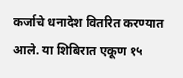कर्जाचे धनादेश वितरित करण्यात आले. या शिबिरात एकूण १५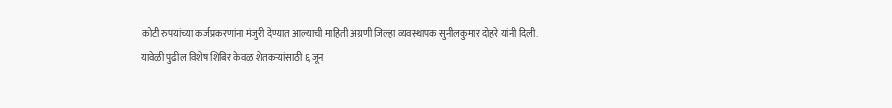कोटी रुपयांच्या कर्जप्रकरणांना मंजुरी देण्यात आल्याची माहिती अग्रणी जिल्हा व्यवस्थापक सुनीलकुमार दोहरे यांनी दिली.
यावेळी पुढील विशेष शिबिर केवळ शेतकऱ्यांसाठी ६ जून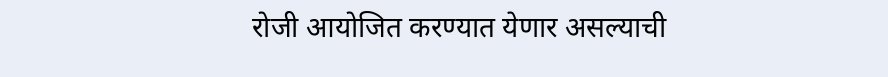रोजी आयोजित करण्यात येणार असल्याची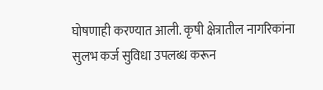घोषणाही करण्यात आली. कृषी क्षेत्रातील नागरिकांना सुलभ कर्ज सुविधा उपलब्ध करून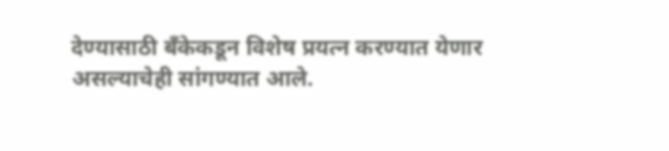देण्यासाठी बँकेकडून विशेष प्रयत्न करण्यात येणार असल्याचेही सांगण्यात आले.